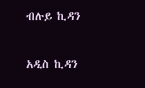ብሉይ ኪዳን

አዲስ ኪዳን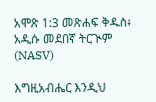አሞጽ 1:3 መጽሐፍ ቅዱስ፥ አዲሱ መደበኛ ትርጒም (NASV)

እግዚአብሔር እንዲህ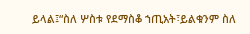ይላል፤“ስለ ሦስቱ የደማስቆ ኀጢአት፣ይልቁንም ስለ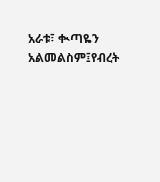አራቱ፣ ቊጣዬን አልመልስም፤የብረት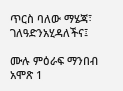ጥርስ ባለው ማሄጃ፣ ገለዓድንአሂዳለችና፤

ሙሉ ምዕራፍ ማንበብ አሞጽ 1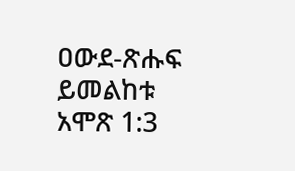ዐውደ-ጽሑፍ ይመልከቱ አሞጽ 1:3